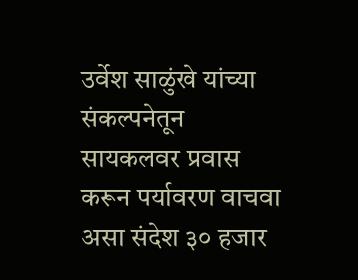उर्वेश साळुंखे यांच्या संकल्पनेतून सायकलवर प्रवास करून पर्यावरण वाचवा असा संदेश ३० हजार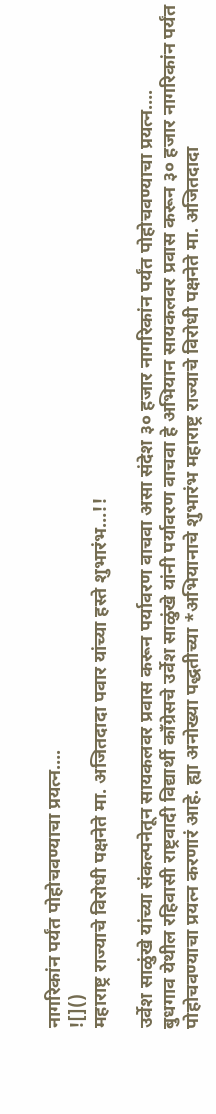नागरिकांन पर्यंत पोहोचवण्याचा प्रयत्न….
![]()
महाराष्ट्र राज्याचे विरोधी पक्षनेते मा. अजितदादा पवार यांच्या हस्ते शुभारंभ…!!

उर्वेश साळुंखे यांच्या संकल्पनेतून सायकलवर प्रवास करून पर्यावरण वाचवा असा संदेश ३० हजार नागरिकांन पर्यंत पोहोचवण्याचा प्रयत्न….
बुधगाव येथील रहिवासी राष्ट्रवादी विद्यार्थी काँग्रेसचे उर्वेश साळुंखे यांनी पर्यावरण वाचवा हे अभियान सायकलवर प्रवास करून ३० हजार नागरिकांन पर्यंत पोहोचवण्याचा प्रयत्न करणारं आहे. ह्या अनोख्या पद्धतीच्या *अभियानाचे शुभारंभ महाराष्ट्र राज्याचे विरोधी पक्षनेते मा. अजितदादा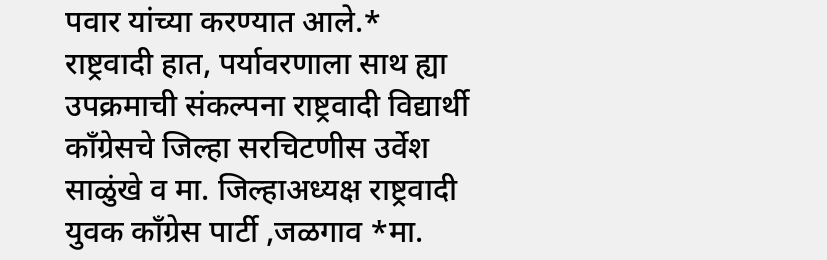पवार यांच्या करण्यात आले.* राष्ट्रवादी हात, पर्यावरणाला साथ ह्या उपक्रमाची संकल्पना राष्ट्रवादी विद्यार्थी काँग्रेसचे जिल्हा सरचिटणीस उर्वेश साळुंखे व मा. जिल्हाअध्यक्ष राष्ट्रवादी युवक काँग्रेस पार्टी ,जळगाव *मा.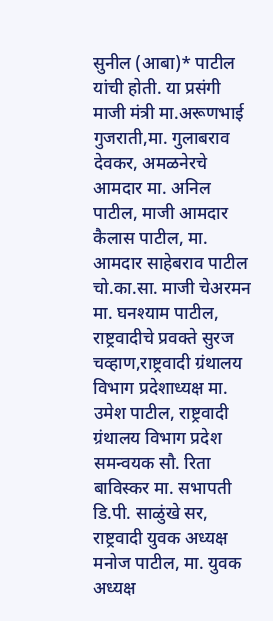सुनील (आबा)* पाटील यांची होती. या प्रसंगी माजी मंत्री मा.अरूणभाई गुजराती,मा. गुलाबराव देवकर, अमळनेरचे आमदार मा. अनिल पाटील, माजी आमदार कैलास पाटील, मा. आमदार साहेबराव पाटील चो.का.सा. माजी चेअरमन मा. घनश्याम पाटील, राष्ट्रवादीचे प्रवक्ते सुरज चव्हाण,राष्ट्रवादी ग्रंथालय विभाग प्रदेशाध्यक्ष मा. उमेश पाटील, राष्ट्रवादी ग्रंथालय विभाग प्रदेश समन्वयक सौ. रिता बाविस्कर मा. सभापती डि.पी. साळुंखे सर, राष्ट्रवादी युवक अध्यक्ष मनोज पाटील, मा. युवक अध्यक्ष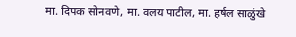मा. दिपक सोनवणे, मा. वलय पाटील, मा. हर्षल साळुंखे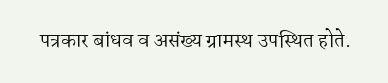पत्रकार बांधव व असंख्य ग्रामस्थ उपस्थित होते.